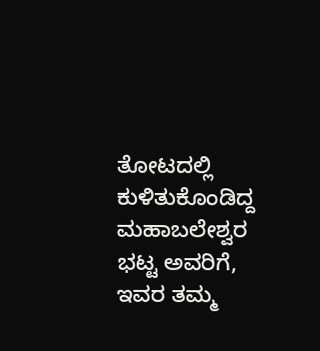ತೋಟದಲ್ಲಿ ಕುಳಿತುಕೊಂಡಿದ್ದ ಮಹಾಬಲೇಶ್ವರ ಭಟ್ಟ ಅವರಿಗೆ, ಇವರ ತಮ್ಮ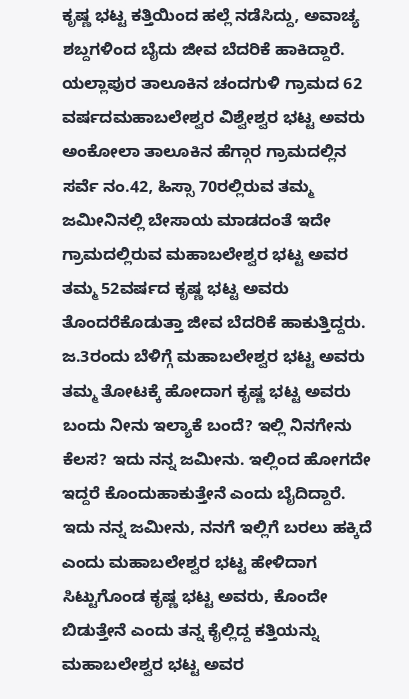ಕೃಷ್ಣ ಭಟ್ಟ ಕತ್ತಿಯಿಂದ ಹಲ್ಲೆ ನಡೆಸಿದ್ದು, ಅವಾಚ್ಯ ಶಬ್ದಗಳಿಂದ ಬೈದು ಜೀವ ಬೆದರಿಕೆ ಹಾಕಿದ್ದಾರೆ.
ಯಲ್ಲಾಪುರ ತಾಲೂಕಿನ ಚಂದಗುಳಿ ಗ್ರಾಮದ 62 ವರ್ಷದಮಹಾಬಲೇಶ್ವರ ವಿಶ್ವೇಶ್ವರ ಭಟ್ಟ ಅವರು ಅಂಕೋಲಾ ತಾಲೂಕಿನ ಹೆಗ್ಗಾರ ಗ್ರಾಮದಲ್ಲಿನ ಸರ್ವೆ ನಂ.42, ಹಿಸ್ಸಾ 70ರಲ್ಲಿರುವ ತಮ್ಮ ಜಮೀನಿನಲ್ಲಿ ಬೇಸಾಯ ಮಾಡದಂತೆ ಇದೇ ಗ್ರಾಮದಲ್ಲಿರುವ ಮಹಾಬಲೇಶ್ವರ ಭಟ್ಟ ಅವರ ತಮ್ಮ 52ವರ್ಷದ ಕೃಷ್ಣ ಭಟ್ಟ ಅವರು ತೊಂದರೆಕೊಡುತ್ತಾ ಜೀವ ಬೆದರಿಕೆ ಹಾಕುತ್ತಿದ್ದರು.
ಜ.3ರಂದು ಬೆಳಿಗ್ಗೆ ಮಹಾಬಲೇಶ್ವರ ಭಟ್ಟ ಅವರು ತಮ್ಮ ತೋಟಕ್ಕೆ ಹೋದಾಗ ಕೃಷ್ಣ ಭಟ್ಟ ಅವರು ಬಂದು ನೀನು ಇಲ್ಯಾಕೆ ಬಂದೆ? ಇಲ್ಲಿ ನಿನಗೇನು ಕೆಲಸ? ಇದು ನನ್ನ ಜಮೀನು. ಇಲ್ಲಿಂದ ಹೋಗದೇ ಇದ್ದರೆ ಕೊಂದುಹಾಕುತ್ತೇನೆ ಎಂದು ಬೈದಿದ್ದಾರೆ. ಇದು ನನ್ನ ಜಮೀನು, ನನಗೆ ಇಲ್ಲಿಗೆ ಬರಲು ಹಕ್ಕಿದೆ ಎಂದು ಮಹಾಬಲೇಶ್ವರ ಭಟ್ಟ ಹೇಳಿದಾಗ ಸಿಟ್ಟುಗೊಂಡ ಕೃಷ್ಣ ಭಟ್ಟ ಅವರು, ಕೊಂದೇ ಬಿಡುತ್ತೇನೆ ಎಂದು ತನ್ನ ಕೈಲ್ಲಿದ್ದ ಕತ್ತಿಯನ್ನು ಮಹಾಬಲೇಶ್ವರ ಭಟ್ಟ ಅವರ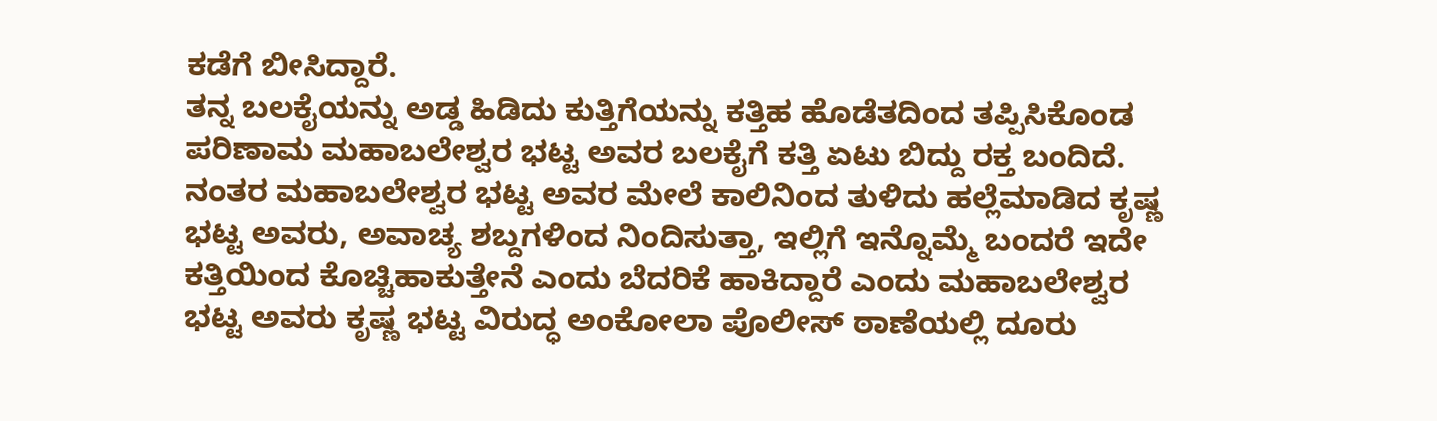ಕಡೆಗೆ ಬೀಸಿದ್ದಾರೆ.
ತನ್ನ ಬಲಕೈಯನ್ನು ಅಡ್ಡ ಹಿಡಿದು ಕುತ್ತಿಗೆಯನ್ನು ಕತ್ತಿಹ ಹೊಡೆತದಿಂದ ತಪ್ಪಿಸಿಕೊಂಡ ಪರಿಣಾಮ ಮಹಾಬಲೇಶ್ವರ ಭಟ್ಟ ಅವರ ಬಲಕೈಗೆ ಕತ್ತಿ ಏಟು ಬಿದ್ದು ರಕ್ತ ಬಂದಿದೆ. ನಂತರ ಮಹಾಬಲೇಶ್ವರ ಭಟ್ಟ ಅವರ ಮೇಲೆ ಕಾಲಿನಿಂದ ತುಳಿದು ಹಲ್ಲೆಮಾಡಿದ ಕೃಷ್ಣ ಭಟ್ಟ ಅವರು, ಅವಾಚ್ಯ ಶಬ್ದಗಳಿಂದ ನಿಂದಿಸುತ್ತಾ, ಇಲ್ಲಿಗೆ ಇನ್ನೊಮ್ಮೆ ಬಂದರೆ ಇದೇ ಕತ್ತಿಯಿಂದ ಕೊಚ್ಚಿಹಾಕುತ್ತೇನೆ ಎಂದು ಬೆದರಿಕೆ ಹಾಕಿದ್ದಾರೆ ಎಂದು ಮಹಾಬಲೇಶ್ವರ ಭಟ್ಟ ಅವರು ಕೃಷ್ಣ ಭಟ್ಟ ವಿರುದ್ಧ ಅಂಕೋಲಾ ಪೊಲೀಸ್ ಠಾಣೆಯಲ್ಲಿ ದೂರು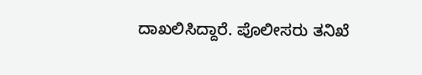ದಾಖಲಿಸಿದ್ದಾರೆ. ಪೊಲೀಸರು ತನಿಖೆ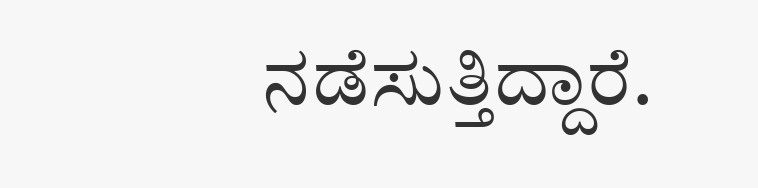ನಡೆಸುತ್ತಿದ್ದಾರೆ.